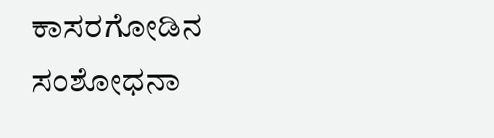ಕಾಸರಗೋಡಿನ ಸಂಶೋಧನಾ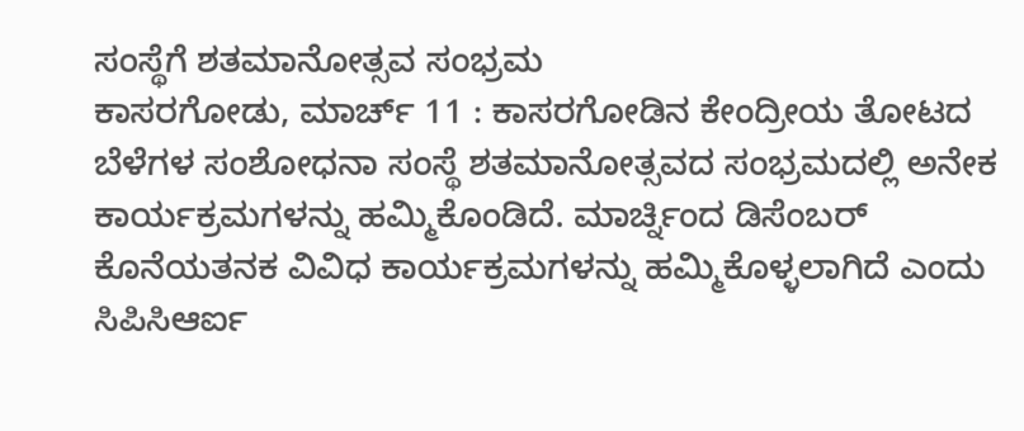ಸಂಸ್ಥೆಗೆ ಶತಮಾನೋತ್ಸವ ಸಂಭ್ರಮ
ಕಾಸರಗೋಡು, ಮಾರ್ಚ್ 11 : ಕಾಸರಗೋಡಿನ ಕೇಂದ್ರೀಯ ತೋಟದ ಬೆಳೆಗಳ ಸಂಶೋಧನಾ ಸಂಸ್ಥೆ ಶತಮಾನೋತ್ಸವದ ಸಂಭ್ರಮದಲ್ಲಿ ಅನೇಕ ಕಾರ್ಯಕ್ರಮಗಳನ್ನು ಹಮ್ಮಿಕೊಂಡಿದೆ. ಮಾರ್ಚ್ನಿಂದ ಡಿಸೆಂಬರ್ ಕೊನೆಯತನಕ ವಿವಿಧ ಕಾರ್ಯಕ್ರಮಗಳನ್ನು ಹಮ್ಮಿಕೊಳ್ಳಲಾಗಿದೆ ಎಂದು ಸಿಪಿಸಿಆರ್ಐ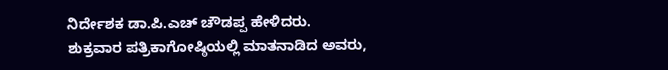ನಿರ್ದೇಶಕ ಡಾ.ಪಿ.ಎಚ್ ಚೌಡಪ್ಪ ಹೇಳಿದರು.
ಶುಕ್ರವಾರ ಪತ್ರಿಕಾಗೋಷ್ಠಿಯಲ್ಲಿ ಮಾತನಾಡಿದ ಅವರು,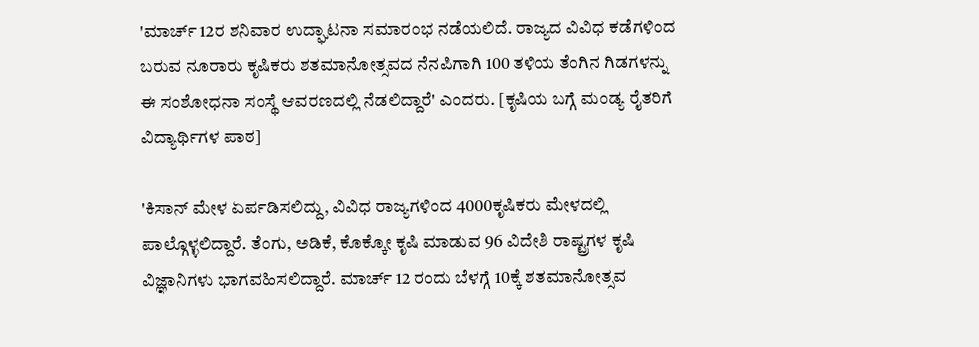'ಮಾರ್ಚ್ 12ರ ಶನಿವಾರ ಉದ್ಘಾಟನಾ ಸಮಾರಂಭ ನಡೆಯಲಿದೆ. ರಾಜ್ಯದ ವಿವಿಧ ಕಡೆಗಳಿಂದ ಬರುವ ನೂರಾರು ಕೃಷಿಕರು ಶತಮಾನೋತ್ಸವದ ನೆನಪಿಗಾಗಿ 100 ತಳಿಯ ತೆಂಗಿನ ಗಿಡಗಳನ್ನು ಈ ಸಂಶೋಧನಾ ಸಂಸ್ಥೆ ಆವರಣದಲ್ಲಿ ನೆಡಲಿದ್ದಾರೆ' ಎಂದರು. [ಕೃಷಿಯ ಬಗ್ಗೆ ಮಂಡ್ಯ ರೈತರಿಗೆ ವಿದ್ಯಾರ್ಥಿಗಳ ಪಾಠ]

'ಕಿಸಾನ್ ಮೇಳ ಏರ್ಪಡಿಸಲಿದ್ದು, ವಿವಿಧ ರಾಜ್ಯಗಳಿಂದ 4000ಕೃಷಿಕರು ಮೇಳದಲ್ಲಿ ಪಾಲ್ಗೊಳ್ಳಲಿದ್ದಾರೆ. ತೆಂಗು, ಅಡಿಕೆ, ಕೊಕ್ಕೋ ಕೃಷಿ ಮಾಡುವ 96 ವಿದೇಶಿ ರಾಷ್ಟ್ರಗಳ ಕೃಷಿ ವಿಜ್ಞಾನಿಗಳು ಭಾಗವಹಿಸಲಿದ್ದಾರೆ. ಮಾರ್ಚ್ 12 ರಂದು ಬೆಳಗ್ಗೆ 10ಕ್ಕೆ ಶತಮಾನೋತ್ಸವ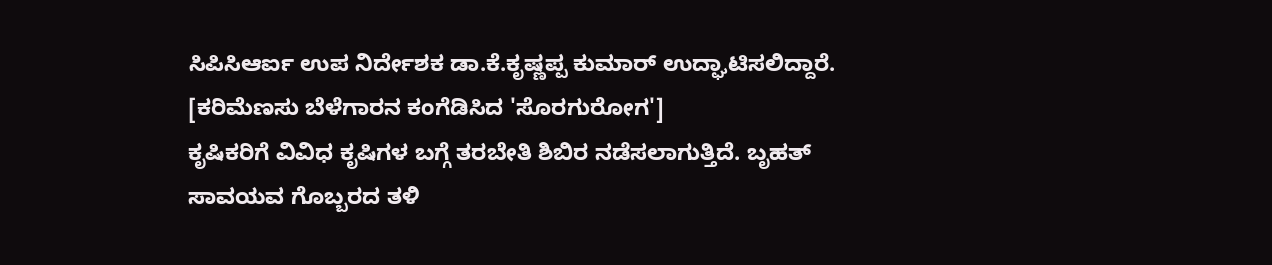ಸಿಪಿಸಿಆರ್ಐ ಉಪ ನಿರ್ದೇಶಕ ಡಾ.ಕೆ.ಕೃಷ್ಣಪ್ಪ ಕುಮಾರ್ ಉದ್ಘಾಟಿಸಲಿದ್ದಾರೆ. [ಕರಿಮೆಣಸು ಬೆಳೆಗಾರನ ಕಂಗೆಡಿಸಿದ 'ಸೊರಗುರೋಗ']
ಕೃಷಿಕರಿಗೆ ವಿವಿಧ ಕೃಷಿಗಳ ಬಗ್ಗೆ ತರಬೇತಿ ಶಿಬಿರ ನಡೆಸಲಾಗುತ್ತಿದೆ. ಬೃಹತ್ ಸಾವಯವ ಗೊಬ್ಬರದ ತಳಿ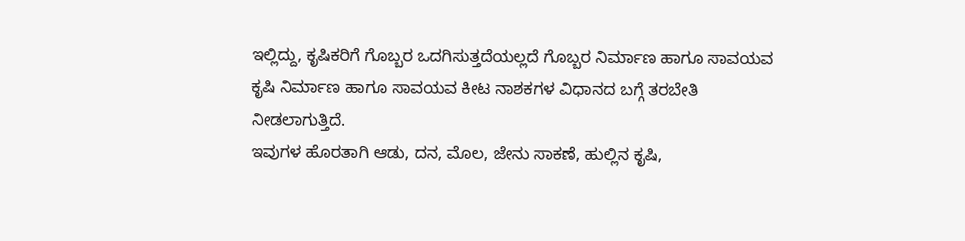ಇಲ್ಲಿದ್ದು, ಕೃಷಿಕರಿಗೆ ಗೊಬ್ಬರ ಒದಗಿಸುತ್ತದೆಯಲ್ಲದೆ ಗೊಬ್ಬರ ನಿರ್ಮಾಣ ಹಾಗೂ ಸಾವಯವ ಕೃಷಿ ನಿರ್ಮಾಣ ಹಾಗೂ ಸಾವಯವ ಕೀಟ ನಾಶಕಗಳ ವಿಧಾನದ ಬಗ್ಗೆ ತರಬೇತಿ ನೀಡಲಾಗುತ್ತಿದೆ.
ಇವುಗಳ ಹೊರತಾಗಿ ಆಡು, ದನ, ಮೊಲ, ಜೇನು ಸಾಕಣೆ, ಹುಲ್ಲಿನ ಕೃಷಿ,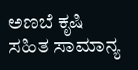ಅಣಬೆ ಕೃಷಿ ಸಹಿತ ಸಾಮಾನ್ಯ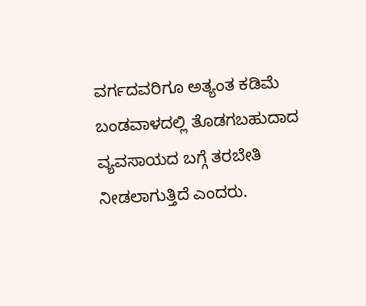ವರ್ಗದವರಿಗೂ ಅತ್ಯಂತ ಕಡಿಮೆ ಬಂಡವಾಳದಲ್ಲಿ ತೊಡಗಬಹುದಾದ ವ್ಯವಸಾಯದ ಬಗ್ಗೆ ತರಬೇತಿ ನೀಡಲಾಗುತ್ತಿದೆ ಎಂದರು.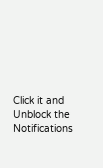Click it and Unblock the Notifications